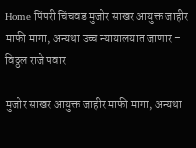Home पिंपरी चिंचवड मुजोर साखर आयुक्त जाहीर माफी मागा, अन्यथा उच्च न्यायालयात जाणार – विठ्ठल राजे पवार

मुजोर साखर आयुक्त जाहीर माफी मागा, अन्यथा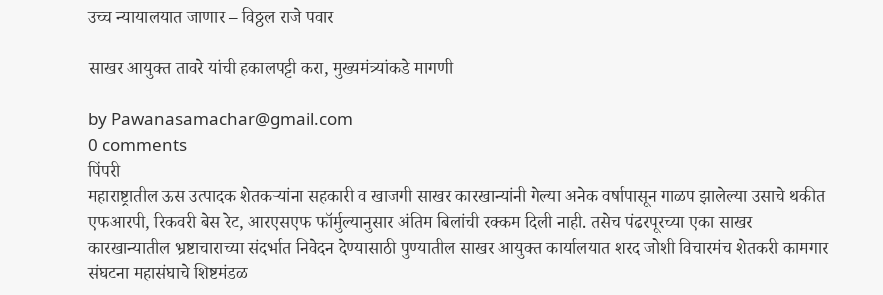उच्च न्यायालयात जाणार – विठ्ठल राजे पवार

साखर आयुक्त तावरे यांची हकालपट्टी करा, मुख्यमंत्र्यांकडे मागणी

by Pawanasamachar@gmail.com
0 comments
पिंपरी
महाराष्ट्रातील ऊस उत्पादक शेतकऱ्यांना सहकारी व खाजगी साखर कारखान्यांनी गेल्या अनेक वर्षापासून गाळप झालेल्या उसाचे थकीत एफआरपी, रिकवरी बेस रेट, आरएसएफ फॉर्मुल्यानुसार अंतिम बिलांची रक्कम दिली नाही. तसेच पंढरपूरच्या एका साखर कारखान्यातील भ्रष्टाचाराच्या संदर्भात निवेदन देण्यासाठी पुण्यातील साखर आयुक्त कार्यालयात शरद जोशी विचारमंच शेतकरी कामगार संघटना महासंघाचे शिष्टमंडळ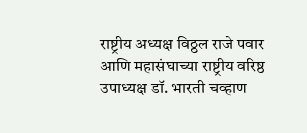राष्ट्रीय अध्यक्ष विठ्ठल राजे पवार आणि महासंघाच्या राष्ट्रीय वरिष्ठ उपाध्यक्ष डॉ. भारती चव्हाण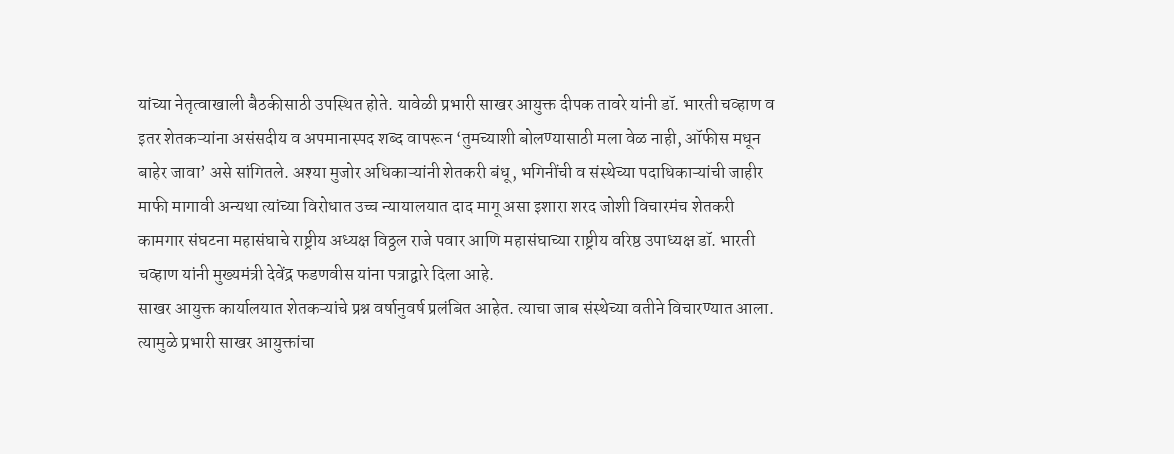यांच्या नेतृत्वाखाली बैठकीसाठी उपस्थित होते. यावेळी प्रभारी साखर आयुक्त दीपक तावरे यांनी डॉ. भारती चव्हाण व इतर शेतकऱ्यांना असंसदीय व अपमानास्पद शब्द वापरून ‘तुमच्याशी बोलण्यासाठी मला वेळ नाही, ऑफीस मधून बाहेर जावा’ असे सांगितले. अश्या मुजोर अधिकाऱ्यांनी शेतकरी बंधू, भगिनींची व संस्थेच्या पदाधिकाऱ्यांची जाहीर माफी मागावी अन्यथा त्यांच्या विरोधात उच्च न्यायालयात दाद मागू असा इशारा शरद जोशी विचारमंच शेतकरी कामगार संघटना महासंघाचे राष्ट्रीय अध्यक्ष विठ्ठल राजे पवार आणि महासंघाच्या राष्ट्रीय वरिष्ठ उपाध्यक्ष डॉ. भारती चव्हाण यांनी मुख्यमंत्री देवेंद्र फडणवीस यांना पत्राद्वारे दिला आहे.
साखर आयुक्त कार्यालयात शेतकऱ्यांचे प्रश्न वर्षानुवर्ष प्रलंबित आहेत. त्याचा जाब संस्थेच्या वतीने विचारण्यात आला. त्यामुळे प्रभारी साखर आयुक्तांचा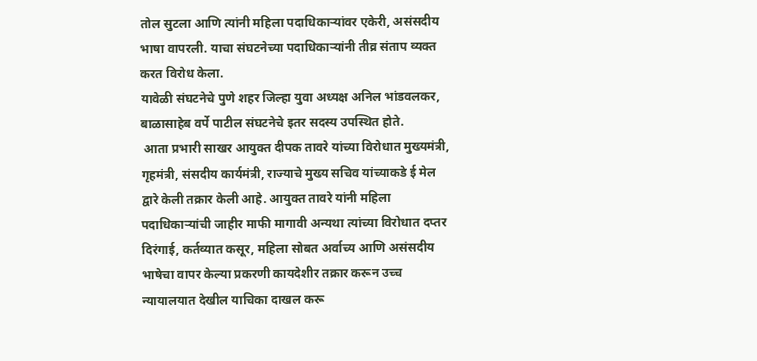तोल सुटला आणि त्यांनी महिला पदाधिकाऱ्यांवर एकेरी, असंसदीय भाषा वापरली. याचा संघटनेच्या पदाधिकाऱ्यांनी तीव्र संताप व्यक्त करत विरोध केला.
यावेळी संघटनेचे पुणे शहर जिल्हा युवा अध्यक्ष अनिल भांडवलकर, बाळासाहेब वर्पे पाटील संघटनेचे इतर सदस्य उपस्थित होते.
 आता प्रभारी साखर आयुक्त दीपक तावरे यांच्या विरोधात मुख्यमंत्री, गृहमंत्री, संसदीय कार्यमंत्री, राज्याचे मुख्य सचिव यांच्याकडे ई मेल द्वारे केली तक्रार केली आहे. आयुक्त तावरे यांनी महिला पदाधिकाऱ्यांची जाहीर माफी मागावी अन्यथा त्यांच्या विरोधात दप्तर दिरंगाई, कर्तव्यात कसूर, महिला सोबत अर्वाच्य आणि असंसदीय भाषेचा वापर केल्या प्रकरणी कायदेशीर तक्रार करून उच्च न्यायालयात देखील याचिका दाखल करू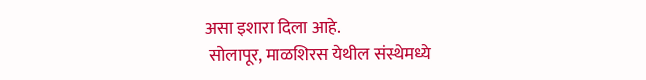असा इशारा दिला आहे.
 सोलापूर, माळशिरस येथील संस्थेमध्ये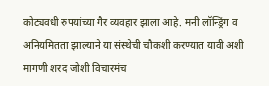कोट्यवधी रुपयांच्या गैर व्यवहार झाला आहे. मनी लॉन्ड्रिंग व अनियमितता झाल्याने या संस्थेची चौकशी करण्यात यावी अशी मागणी शरद जोशी विचारमंच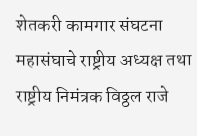शेतकरी कामगार संघटना महासंघाचे राष्ट्रीय अध्यक्ष तथा राष्ट्रीय निमंत्रक विठ्ठल राजे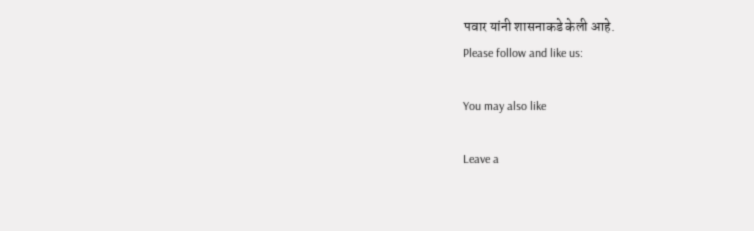पवार यांनी शासनाकडे केली आहे.
Please follow and like us:

You may also like

Leave a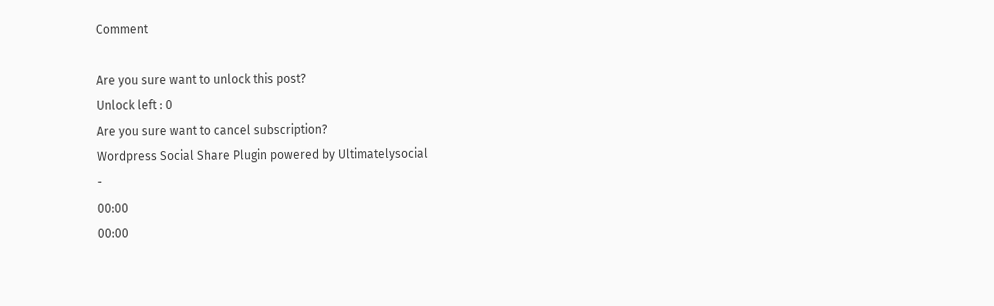Comment

Are you sure want to unlock this post?
Unlock left : 0
Are you sure want to cancel subscription?
Wordpress Social Share Plugin powered by Ultimatelysocial
-
00:00
00:00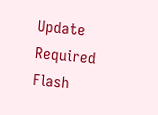Update Required Flash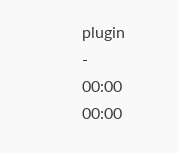plugin
-
00:00
00:00